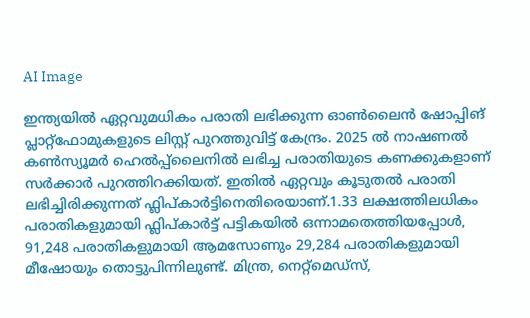AI Image

ഇന്ത്യയില്‍ ഏറ്റവുമധികം പരാതി ലഭിക്കുന്ന ഓണ്‍ലൈന്‍ ഷോപ്പിങ് പ്ലാറ്റ്‌ഫോമുകളുടെ ലിസ്റ്റ് പുറത്തുവിട്ട് കേന്ദ്രം. 2025 ല്‍ നാഷണൽ കൺസ്യൂമർ ഹെൽപ്പ്‌ലൈനിൽ ലഭിച്ച പരാതിയുടെ കണക്കുകളാണ് സര്‍ക്കാര്‍ പുറത്തിറക്കിയത്. ഇതില്‍ ഏറ്റവും കൂടുതല്‍ പരാതി ലഭിച്ചിരിക്കുന്നത് ഫ്ലിപ്കാര്‍ട്ടിനെതിരെയാണ്.1.33 ലക്ഷത്തിലധികം പരാതികളുമായി ഫ്ലിപ്കാർട്ട് പട്ടികയിൽ ഒന്നാമതെത്തിയപ്പോൾ, 91,248 പരാതികളുമായി ആമസോണും 29,284 പരാതികളുമായി മീഷോയും തൊട്ടുപിന്നിലുണ്ട്. മിന്ത്ര, നെറ്റ്മെഡ്സ്,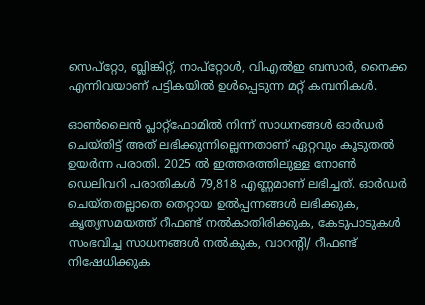സെപ്‌റ്റോ, ബ്ലിങ്കിറ്റ്, നാപ്റ്റോള്‍, വിഎല്‍ഇ ബസാര്‍, നൈക്ക എന്നിവയാണ് പട്ടികയില്‍ ഉള്‍പ്പെടുന്ന മറ്റ് കമ്പനികള്‍.

ഓണ്‍ലൈന്‍ പ്ലാറ്റ്ഫോമിൽ നിന്ന് സാധനങ്ങൾ ഓർഡർ ചെയ്തിട്ട് അത് ലഭിക്കുന്നില്ലെന്നതാണ് ഏറ്റവും കൂടുതൽ ഉയർന്ന പരാതി. 2025 ൽ ഇത്തരത്തിലുള്ള നോൺ ഡെലിവറി പരാതികൾ 79,818 എണ്ണമാണ് ലഭിച്ചത്. ഓര്‍ഡര്‍ ചെയ്തതല്ലാതെ തെറ്റായ ഉല്‍പ്പന്നങ്ങള്‍ ലഭിക്കുക, കൃത്യസമയത്ത് റീഫണ്ട് നല്‍കാതിരിക്കുക, കേടുപാടുകള്‍ സംഭവിച്ച സാധനങ്ങള്‍ നല്‍കുക, വാറന്‍റി/ റീഫണ്ട് നിഷേധിക്കുക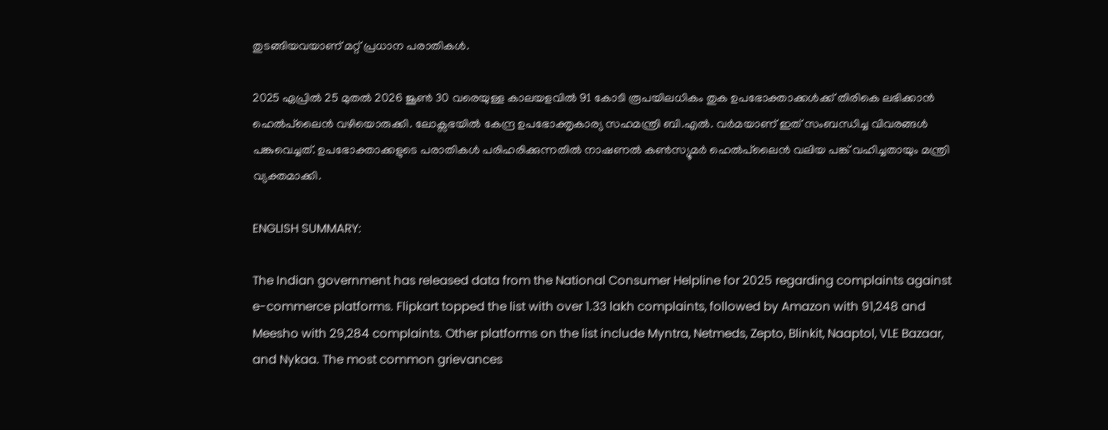തുടങ്ങിയവയാണ് മറ്റ് പ്രധാന പരാതികള്‍.

2025 ഏപ്രില്‍ 25 മുതല്‍ 2026 ജൂണ്‍ 30 വരെയുള്ള കാലയളവില്‍ 91 കോടി രൂപയിലധികം തുക ഉപഭോക്താക്കള്‍ക്ക് തിരികെ ലഭിക്കാന്‍ ഹെല്‍പ്‌ലൈന്‍ വഴിയൊരുക്കി. ലോക്സഭയില്‍ കേന്ദ്ര ഉപഭോക്തൃകാര്യ സഹമന്ത്രി ബി.എല്‍. വര്‍മയാണ് ഇത് സംബന്ധിച്ച വിവരങ്ങള്‍ പങ്കുവെച്ചത്. ഉപഭോക്താക്കളുടെ പരാതികള്‍ പരിഹരിക്കുന്നതില്‍ നാഷണല്‍ കണ്‍സ്യൂമര്‍ ഹെല്‍പ്‌ലൈന്‍ വലിയ പങ്ക് വഹിച്ചതായും മന്ത്രി വ്യക്തമാക്കി.

ENGLISH SUMMARY:

The Indian government has released data from the National Consumer Helpline for 2025 regarding complaints against e-commerce platforms. Flipkart topped the list with over 1.33 lakh complaints, followed by Amazon with 91,248 and Meesho with 29,284 complaints. Other platforms on the list include Myntra, Netmeds, Zepto, Blinkit, Naaptol, VLE Bazaar, and Nykaa. The most common grievances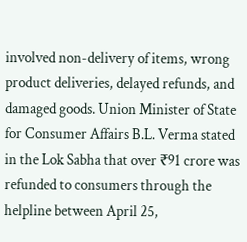involved non-delivery of items, wrong product deliveries, delayed refunds, and damaged goods. Union Minister of State for Consumer Affairs B.L. Verma stated in the Lok Sabha that over ₹91 crore was refunded to consumers through the helpline between April 25,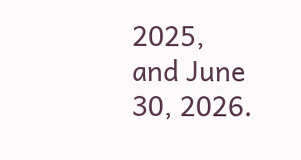2025, and June 30, 2026.